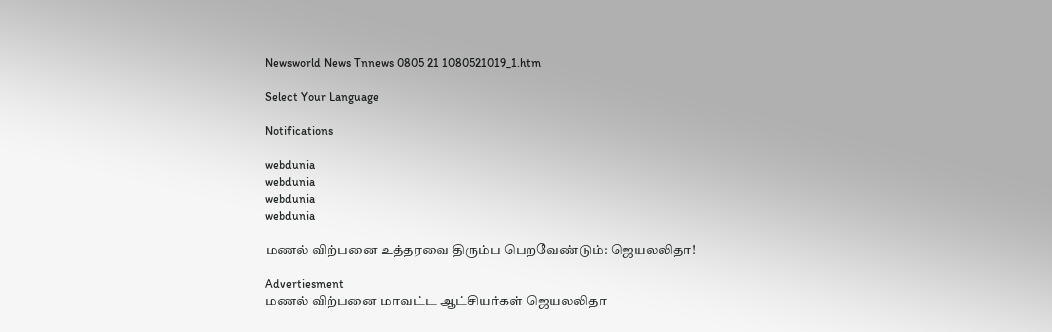Newsworld News Tnnews 0805 21 1080521019_1.htm

Select Your Language

Notifications

webdunia
webdunia
webdunia
webdunia

மணல் விற்பனை உத்தரவை திரும்ப பெறவே‌ண்டும்: ஜெயலலிதா!

Advertiesment
மண‌ல் ‌வி‌ற்பனை மாவ‌ட்ட ஆ‌ட்‌சிய‌ர்க‌ள் ஜெயலலிதா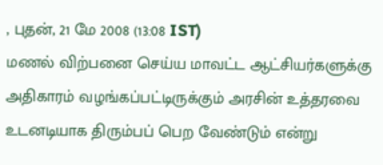, புதன், 21 மே 2008 (13:08 IST)
மண‌ல் ‌வி‌ற்பனை செ‌ய்ய மாவ‌ட்ட ஆ‌ட்‌சிய‌ர்களு‌க்கு அ‌திகார‌ம் வழ‌ங்க‌ப்ப‌ட்டிரு‌க்கு‌ம் அர‌சி‌ன் உ‌த்தரவை உடனடியாக ‌திரு‌ம்ப‌ப் பெ‌ற வே‌ண்டு‌ம் எ‌ன்று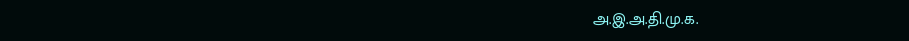அ.இ.அ.தி.மு.க.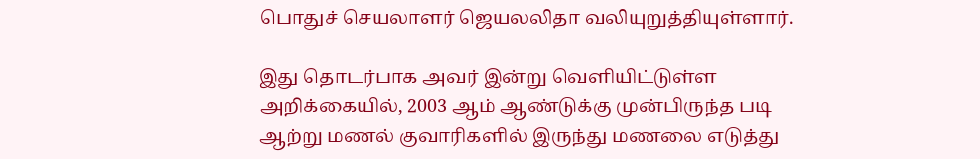பொதுச் செயலாளர் ஜெயலலிதா வ‌லியுறு‌த்‌தியு‌ள்ளா‌ர்.

இது தொட‌ர்பாக அவ‌ர் இ‌ன்று வெளியிட்டுள்ள அறிக்கையில், 2003 ஆம் ஆண்டுக்கு முன்பிருந்த படி ஆற்று மணல் குவாரிகளில் இருந்து மணலை எடுத்து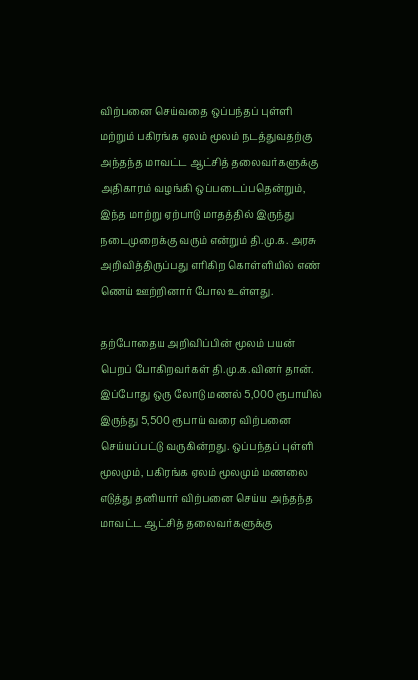விற்பனை செய்வதை ஒப்பந்தப் புள்ளி மற்றும் பகிரங்க ஏலம் மூலம் நடத்துவதற்கு அந்தந்த மாவட்ட ஆட்சித் தலைவர்களுக்கு அதிகாரம் வழங்கி ஒப்படைப்பதென்றும், இந்த மாற்று ஏற்பாடு மாதத்தில் இருந்து நடைமுறைக்கு வரும் என்றும் தி.மு.க. அரசு அறிவித்திருப்பது எரிகிற கொள்ளியில் எண் ணெய் ஊற்றினார் போல உள்ளது.

தற்போதைய அறிவிப்பின் மூலம் பயன் பெறப் போகிறவர்கள் தி.மு.க.வினர் தான். இப்போது ஒரு லோடு மணல் 5,000 ரூபாயில் இருந்து 5,500 ரூபாய் வரை விற்பனை செய்யப்பட்டு வருகின்றது. ஒப்பந்தப் புள்ளி மூலமும், பகிரங்க ஏலம் மூலமும் மணலை எடுத்து தனியார் விற்பனை செய்ய அந்தந்த மாவட்ட ஆட்சித் தலைவர்களுக்கு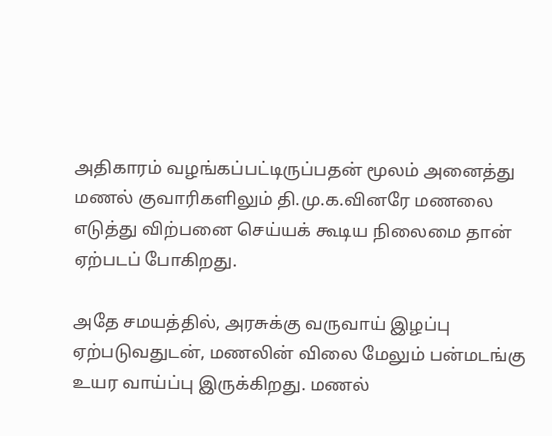அதிகாரம் வழங்கப்பட்டிருப்பதன் மூலம் அனைத்து மணல் குவாரிகளிலும் தி.மு.க.வினரே மணலை எடுத்து விற்பனை செய்யக் கூடிய நிலைமை தான் ஏற்படப் போகிறது.

அதே சமயத்தில், அரசுக்கு வருவாய் இழப்பு ஏற்படுவதுடன், மணலின் விலை மேலும் பன்மடங்கு உயர வாய்ப்பு இருக்கிறது. மணல்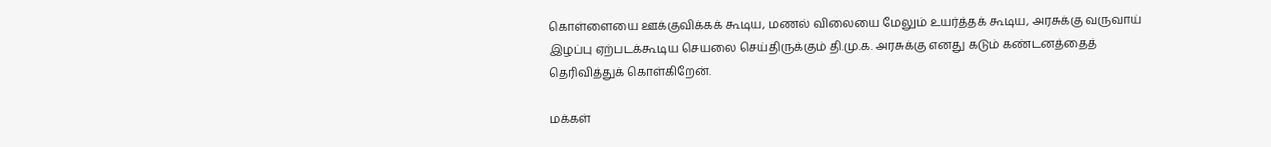கொள்ளையை ஊக்குவிக்கக் கூடிய, மணல் விலையை மேலும் உயர்த்தக் கூடிய, அரசுக்கு வருவாய் இழப்பு ஏற்படக்கூடிய செயலை செய்திருக்கும் தி.மு.க. அரசுக்கு எனது கடும் கண்டனத்தைத் தெரிவித்துக் கொள்கிறேன்.

மக்கள்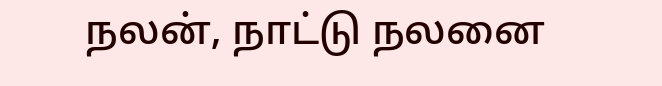நலன், நாட்டு நலனை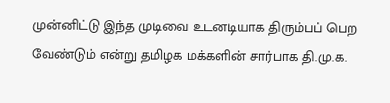முன்னிட்டு இந்த முடிவை உடனடியாக திரும்பப் பெற வேண்டும் என்று தமிழக மக்களின் சார்பாக தி.மு.க.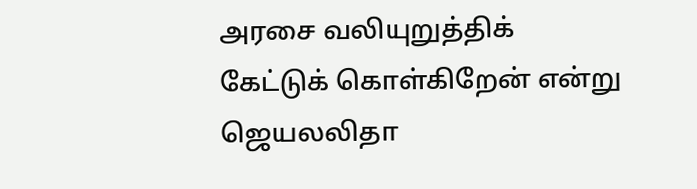அரசை வலியுறுத்திக் கேட்டுக் கொள்கிறேன் எ‌ன்று ஜெயல‌லிதா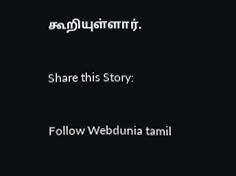கூ‌றியு‌ள்ளா‌ர்.

Share this Story:

Follow Webdunia tamil